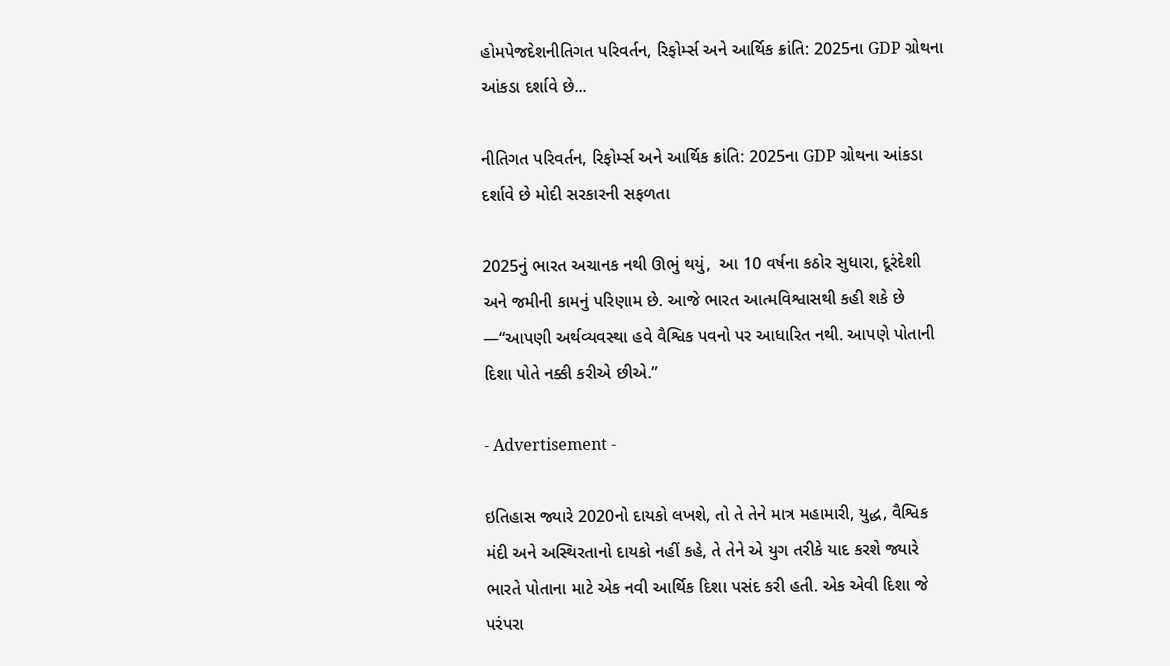હોમપેજદેશનીતિગત પરિવર્તન, રિફોર્મ્સ અને આર્થિક ક્રાંતિ: 2025ના GDP ગ્રોથના આંકડા દર્શાવે છે...

નીતિગત પરિવર્તન, રિફોર્મ્સ અને આર્થિક ક્રાંતિ: 2025ના GDP ગ્રોથના આંકડા દર્શાવે છે મોદી સરકારની સફળતા

2025નું ભારત અચાનક નથી ઊભું થયું,  આ 10 વર્ષના કઠોર સુધારા, દૂરંદેશી અને જમીની કામનું પરિણામ છે. આજે ભારત આત્મવિશ્વાસથી કહી શકે છે —“આપણી અર્થવ્યવસ્થા હવે વૈશ્વિક પવનો પર આધારિત નથી. આપણે પોતાની દિશા પોતે નક્કી કરીએ છીએ.”

- Advertisement -

ઇતિહાસ જ્યારે 2020નો દાયકો લખશે, તો તે તેને માત્ર મહામારી, યુદ્ધ, વૈશ્વિક મંદી અને અસ્થિરતાનો દાયકો નહીં કહે, તે તેને એ યુગ તરીકે યાદ કરશે જ્યારે ભારતે પોતાના માટે એક નવી આર્થિક દિશા પસંદ કરી હતી. એક એવી દિશા જે પરંપરા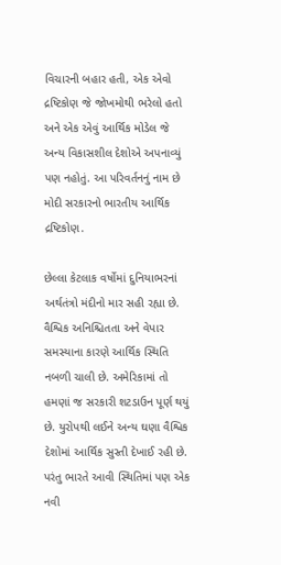વિચારની બહાર હતી, એક એવો દ્રષ્ટિકોણ જે જોખમોથી ભરેલો હતો અને એક એવું આર્થિક મોડેલ જે અન્ય વિકાસશીલ દેશોએ અપનાવ્યું પણ નહોતું. આ પરિવર્તનનું નામ છે મોદી સરકારનો ભારતીય આર્થિક દ્રષ્ટિકોણ.

છેલ્લા કેટલાક વર્ષોમાં દુનિયાભરનાં અર્થતંત્રો મંદીનો માર સહી રહ્યા છે. વૈશ્વિક અનિશ્ચિતતા અને વેપાર સમસ્યાના કારણે આર્થિક સ્થિતિ નબળી ચાલી છે. અમેરિકામાં તો હમણાં જ સરકારી શટડાઉન પૂર્ણ થયું છે. યુરોપથી લઈને અન્ય ઘણા વૈશ્વિક દેશોમાં આર્થિક સુસ્તી દેખાઈ રહી છે. પરંતુ ભારતે આવી સ્થિતિમાં પણ એક નવી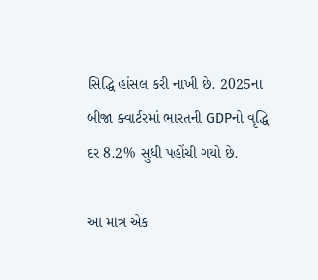સિદ્ધિ હાંસલ કરી નાખી છે. 2025ના બીજા ક્વાર્ટરમાં ભારતની GDPનો વૃદ્ધિ દર 8.2% સુધી પહોંચી ગયો છે.

આ માત્ર એક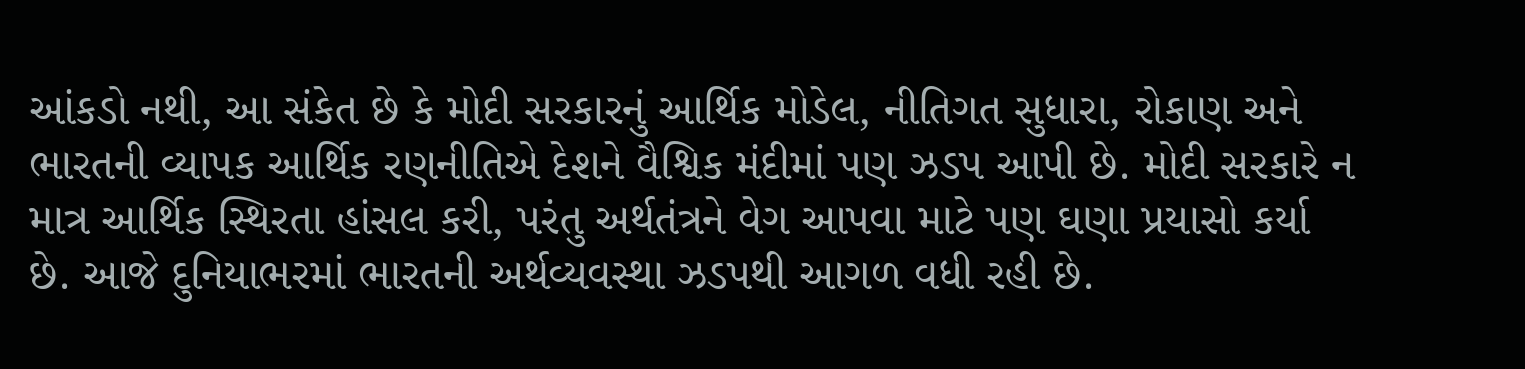આંકડો નથી, આ સંકેત છે કે મોદી સરકારનું આર્થિક મોડેલ, નીતિગત સુધારા, રોકાણ અને ભારતની વ્યાપક આર્થિક રણનીતિએ દેશને વૈશ્વિક મંદીમાં પણ ઝડપ આપી છે. મોદી સરકારે ન માત્ર આર્થિક સ્થિરતા હાંસલ કરી, પરંતુ અર્થતંત્રને વેગ આપવા માટે પણ ઘણા પ્રયાસો કર્યા છે. આજે દુનિયાભરમાં ભારતની અર્થવ્યવસ્થા ઝડપથી આગળ વધી રહી છે.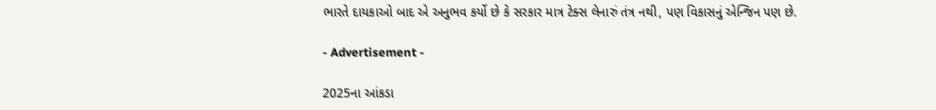ભારતે દાયકાઓ બાદ એ અનુભવ કર્યો છે કે સરકાર માત્ર ટેક્સ લેનારું તંત્ર નથી, પણ વિકાસનું એન્જિન પણ છે.

- Advertisement -

2025ના આંકડા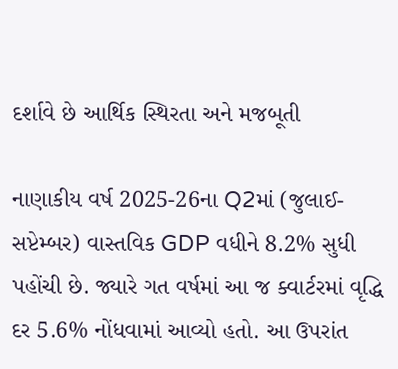દર્શાવે છે આર્થિક સ્થિરતા અને મજબૂતી

નાણાકીય વર્ષ 2025-26ના Q2માં (જુલાઈ-સપ્ટેમ્બર) વાસ્તવિક GDP વધીને 8.2% સુધી પહોંચી છે. જ્યારે ગત વર્ષમાં આ જ ક્વાર્ટરમાં વૃદ્ધિ દર 5.6% નોંધવામાં આવ્યો હતો. આ ઉપરાંત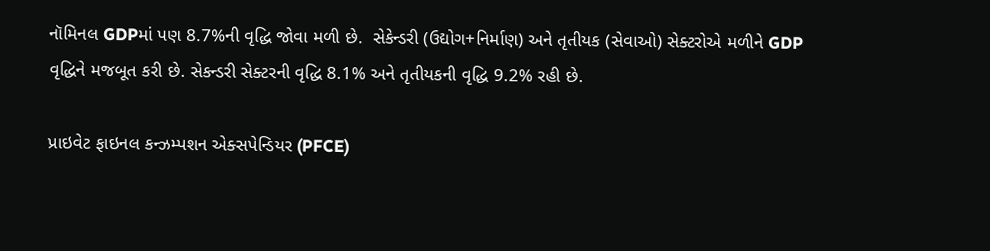નૉમિનલ GDPમાં પણ 8.7%ની વૃદ્ધિ જોવા મળી છે.  સેકેન્ડરી (ઉદ્યોગ+નિર્માણ) અને તૃતીયક (સેવાઓ) સેક્ટરોએ મળીને GDP વૃદ્ધિને મજબૂત કરી છે. સેકન્ડરી સેક્ટરની વૃદ્ધિ 8.1% અને તૃતીયકની વૃદ્ધિ 9.2% રહી છે.

પ્રાઇવેટ ફાઇનલ કન્ઝમ્પશન એક્સપેન્ડિયર (PFCE)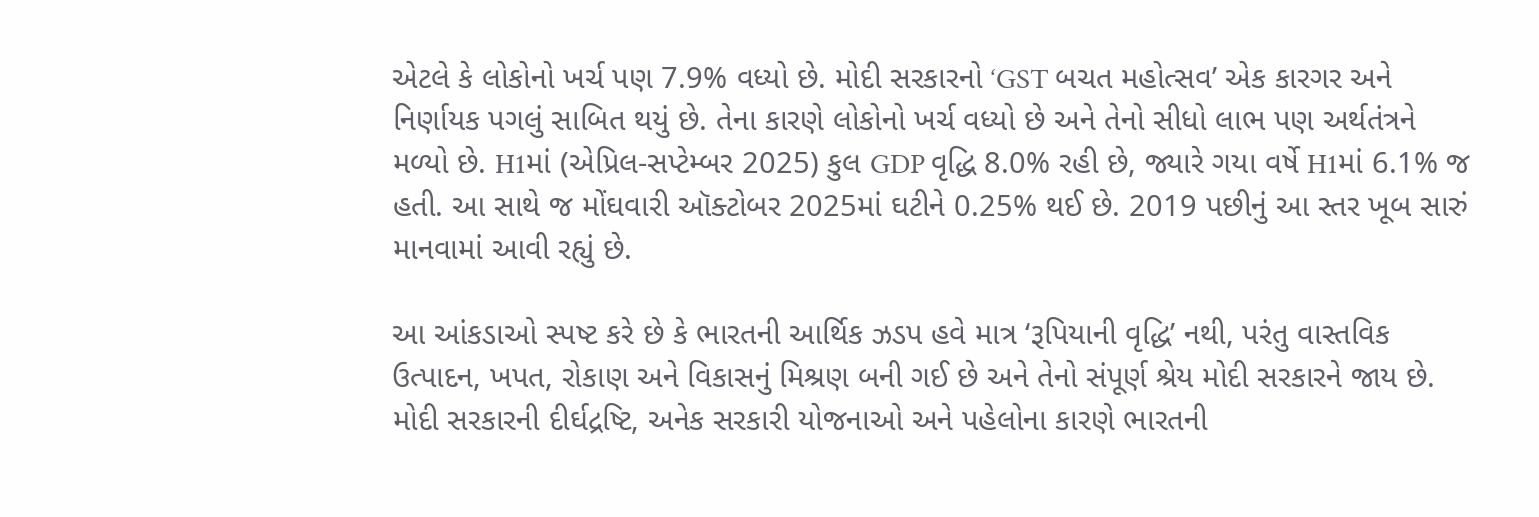એટલે કે લોકોનો ખર્ચ પણ 7.9% વધ્યો છે. મોદી સરકારનો ‘GST બચત મહોત્સવ’ એક કારગર અને નિર્ણાયક પગલું સાબિત થયું છે. તેના કારણે લોકોનો ખર્ચ વધ્યો છે અને તેનો સીધો લાભ પણ અર્થતંત્રને મળ્યો છે. H1માં (એપ્રિલ-સપ્ટેમ્બર 2025) કુલ GDP વૃદ્ધિ 8.0% રહી છે, જ્યારે ગયા વર્ષે H1માં 6.1% જ હતી. આ સાથે જ મોંઘવારી ઑક્ટોબર 2025માં ઘટીને 0.25% થઈ છે. 2019 પછીનું આ સ્તર ખૂબ સારું માનવામાં આવી રહ્યું છે.

આ આંકડાઓ સ્પષ્ટ કરે છે કે ભારતની આર્થિક ઝડપ હવે માત્ર ‘રૂપિયાની વૃદ્ધિ’ નથી, પરંતુ વાસ્તવિક ઉત્પાદન, ખપત, રોકાણ અને વિકાસનું મિશ્રણ બની ગઈ છે અને તેનો સંપૂર્ણ શ્રેય મોદી સરકારને જાય છે. મોદી સરકારની દીર્ઘદ્રષ્ટિ, અનેક સરકારી યોજનાઓ અને પહેલોના કારણે ભારતની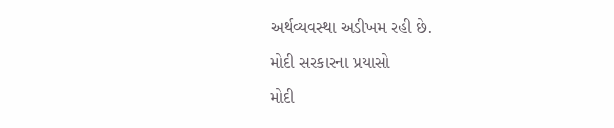અર્થવ્યવસ્થા અડીખમ રહી છે.

મોદી સરકારના પ્રયાસો

મોદી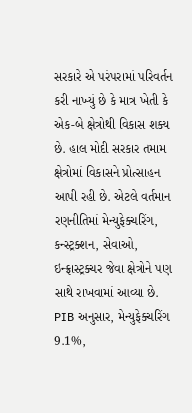સરકારે એ પરંપરામાં પરિવર્તન કરી નાખ્યું છે કે માત્ર ખેતી કે એક-બે ક્ષેત્રોથી વિકાસ શક્ય છે. હાલ મોદી સરકાર તમામ ક્ષેત્રોમાં વિકાસને પ્રોત્સાહન આપી રહી છે. એટલે વર્તમાન રણનીતિમાં મેન્યુફેક્ચરિંગ, કન્સ્ટ્રક્શન, સેવાઓ, ઇન્ફ્રાસ્ટ્રક્ચર જેવા ક્ષેત્રોને પણ સાથે રાખવામાં આવ્યા છે. PIB અનુસાર, મેન્યુફેક્ચરિંગ 9.1%,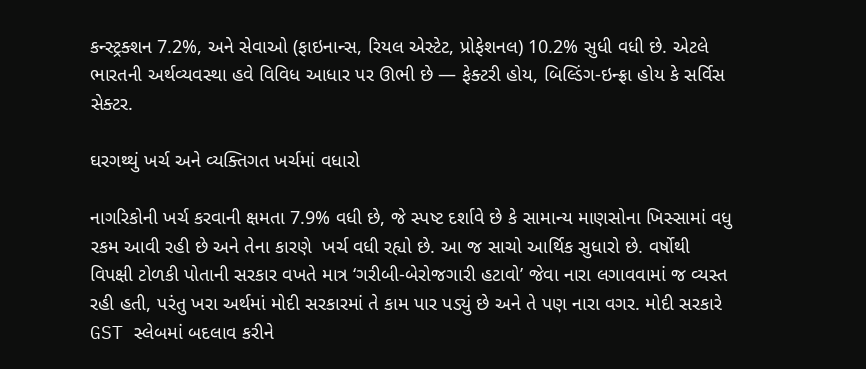કન્સ્ટ્રક્શન 7.2%, અને સેવાઓ (ફાઇનાન્સ, રિયલ એસ્ટેટ, પ્રોફેશનલ) 10.2% સુધી વધી છે. એટલે ભારતની અર્થવ્યવસ્થા હવે વિવિધ આધાર પર ઊભી છે — ફેક્ટરી હોય, બિલ્ડિંગ-ઇન્ફ્રા હોય કે સર્વિસ સેક્ટર.

ઘરગથ્થું ખર્ચ અને વ્યક્તિગત ખર્ચમાં વધારો

નાગરિકોની ખર્ચ કરવાની ક્ષમતા 7.9% વધી છે, જે સ્પષ્ટ દર્શાવે છે કે સામાન્ય માણસોના ખિસ્સામાં વધુ રકમ આવી રહી છે અને તેના કારણે  ખર્ચ વધી રહ્યો છે. આ જ સાચો આર્થિક સુધારો છે. વર્ષોથી વિપક્ષી ટોળકી પોતાની સરકાર વખતે માત્ર ‘ગરીબી-બેરોજગારી હટાવો’ જેવા નારા લગાવવામાં જ વ્યસ્ત રહી હતી, પરંતુ ખરા અર્થમાં મોદી સરકારમાં તે કામ પાર પડ્યું છે અને તે પણ નારા વગર. મોદી સરકારે GST સ્લેબમાં બદલાવ કરીને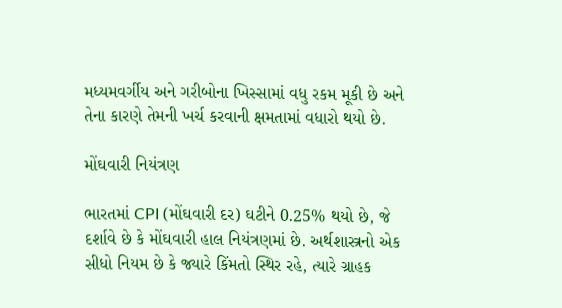મધ્યમવર્ગીય અને ગરીબોના ખિસ્સામાં વધુ રકમ મૂકી છે અને તેના કારણે તેમની ખર્ચ કરવાની ક્ષમતામાં વધારો થયો છે.

મોંઘવારી નિયંત્રણ

ભારતમાં CPI (મોંઘવારી દર) ઘટીને 0.25% થયો છે, જે દર્શાવે છે કે મોંઘવારી હાલ નિયંત્રણમાં છે. અર્થશાસ્ત્રનો એક સીધો નિયમ છે કે જ્યારે કિંમતો સ્થિર રહે, ત્યારે ગ્રાહક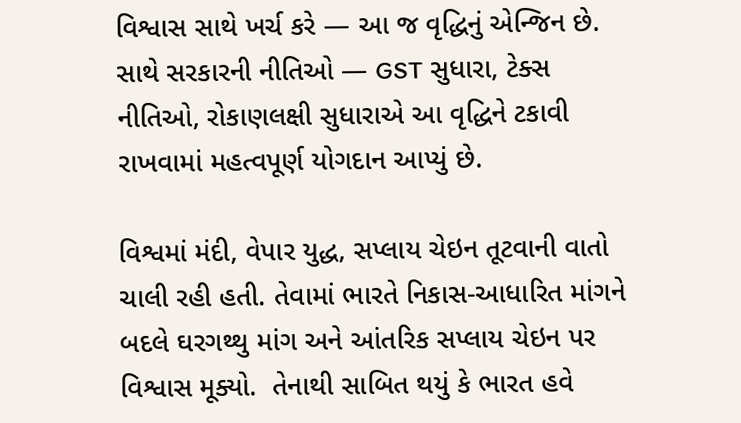વિશ્વાસ સાથે ખર્ચ કરે — આ જ વૃદ્ધિનું એન્જિન છે. સાથે સરકારની નીતિઓ — GST સુધારા, ટેક્સ નીતિઓ, રોકાણલક્ષી સુધારાએ આ વૃદ્ધિને ટકાવી રાખવામાં મહત્વપૂર્ણ યોગદાન આપ્યું છે.

વિશ્વમાં મંદી, વેપાર યુદ્ધ, સપ્લાય ચેઇન તૂટવાની વાતો ચાલી રહી હતી. તેવામાં ભારતે નિકાસ-આધારિત માંગને બદલે ઘરગથ્થુ માંગ અને આંતરિક સપ્લાય ચેઇન પર વિશ્વાસ મૂક્યો.  તેનાથી સાબિત થયું કે ભારત હવે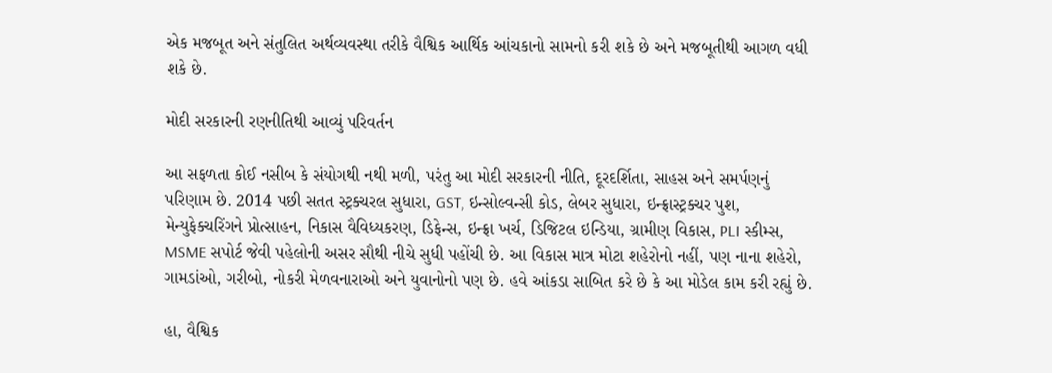એક મજબૂત અને સંતુલિત અર્થવ્યવસ્થા તરીકે વૈશ્વિક આર્થિક આંચકાનો સામનો કરી શકે છે અને મજબૂતીથી આગળ વધી શકે છે.

મોદી સરકારની રણનીતિથી આવ્યું પરિવર્તન

આ સફળતા કોઈ નસીબ કે સંયોગથી નથી મળી, પરંતુ આ મોદી સરકારની નીતિ, દૂરદર્શિતા, સાહસ અને સમર્પણનું પરિણામ છે. 2014 પછી સતત સ્ટ્રક્ચરલ સુધારા, GST, ઇન્સોલ્વન્સી કોડ, લેબર સુધારા, ઇન્ફ્રાસ્ટ્રક્ચર પુશ, મેન્યુફેક્ચરિંગને પ્રોત્સાહન, નિકાસ વૈવિધ્યકરણ, ડિફેન્સ, ઇન્ફ્રા ખર્ચ, ડિજિટલ ઇન્ડિયા, ગ્રામીણ વિકાસ, PLI સ્કીમ્સ, MSME સપોર્ટ જેવી પહેલોની અસર સૌથી નીચે સુધી પહોંચી છે. આ વિકાસ માત્ર મોટા શહેરોનો નહીં, પણ નાના શહેરો, ગામડાંઓ, ગરીબો, નોકરી મેળવનારાઓ અને યુવાનોનો પણ છે. હવે આંકડા સાબિત કરે છે કે આ મોડેલ કામ કરી રહ્યું છે.

હા, વૈશ્વિક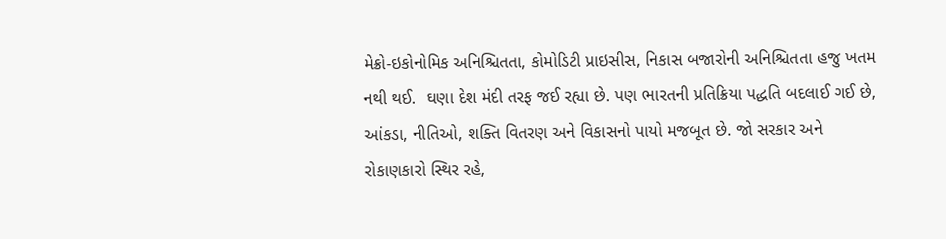મેક્રો-ઇકોનોમિક અનિશ્ચિતતા, કોમોડિટી પ્રાઇસીસ, નિકાસ બજારોની અનિશ્ચિતતા હજુ ખતમ નથી થઈ.  ઘણા દેશ મંદી તરફ જઈ રહ્યા છે. પણ ભારતની પ્રતિક્રિયા પદ્ધતિ બદલાઈ ગઈ છે, આંકડા, નીતિઓ, શક્તિ વિતરણ અને વિકાસનો પાયો મજબૂત છે. જો સરકાર અને રોકાણકારો સ્થિર રહે,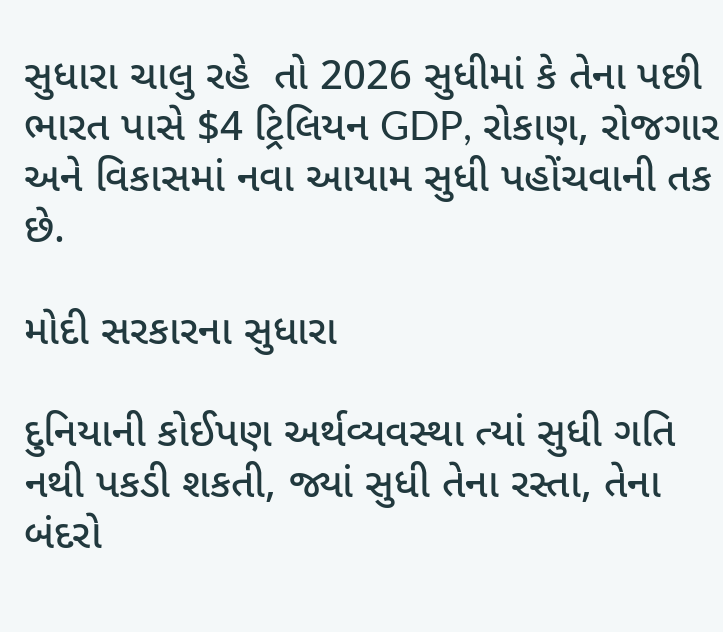સુધારા ચાલુ રહે  તો 2026 સુધીમાં કે તેના પછી ભારત પાસે $4 ટ્રિલિયન GDP, રોકાણ, રોજગાર અને વિકાસમાં નવા આયામ સુધી પહોંચવાની તક છે.

મોદી સરકારના સુધારા

દુનિયાની કોઈપણ અર્થવ્યવસ્થા ત્યાં સુધી ગતિ નથી પકડી શકતી, જ્યાં સુધી તેના રસ્તા, તેના બંદરો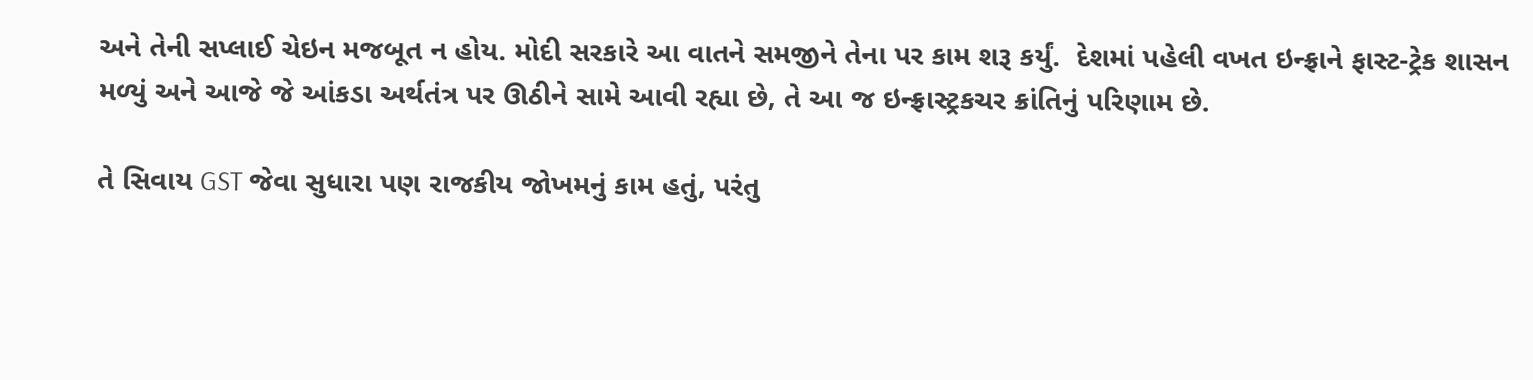અને તેની સપ્લાઈ ચેઇન મજબૂત ન હોય. મોદી સરકારે આ વાતને સમજીને તેના પર કામ શરૂ કર્યું.  દેશમાં પહેલી વખત ઇન્ફ્રાને ફાસ્ટ-ટ્રેક શાસન મળ્યું અને આજે જે આંકડા અર્થતંત્ર પર ઊઠીને સામે આવી રહ્યા છે, તે આ જ ઇન્ફ્રાસ્ટ્રકચર ક્રાંતિનું પરિણામ છે.

તે સિવાય GST જેવા સુધારા પણ રાજકીય જોખમનું કામ હતું, પરંતુ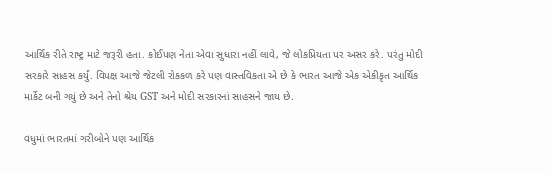આર્થિક રીતે રાષ્ટ્ર માટે જરૂરી હતા. કોઈપણ નેતા એવા સુધારા નહીં લાવે, જે લોકપ્રિયતા પર અસર કરે. પરંતુ મોદી સરકારે સાહસ કર્યું. વિપક્ષ આજે જેટલી રોકકળ કરે પણ વાસ્તવિકતા એ છે કે ભારત આજે એક એકીકૃત આર્થિક માર્કેટ બની ગયું છે અને તેનો શ્રેય GST અને મોદી સરકારનાં સાહસને જાય છે.

વધુમાં ભારતમાં ગરીબોને પણ આર્થિક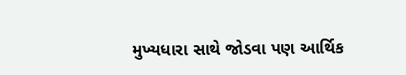મુખ્યધારા સાથે જોડવા પણ આર્થિક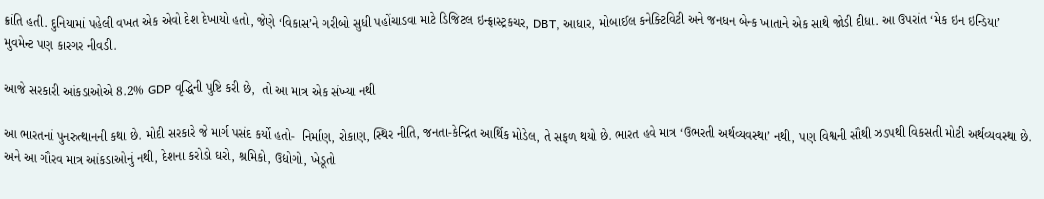ક્રાંતિ હતી. દુનિયામાં પહેલી વખત એક એવો દેશ દેખાયો હતો, જેણે ‘વિકાસ’ને ગરીબો સુધી પહોંચાડવા માટે ડિજિટલ ઇન્ફ્રાસ્ટ્રકચર, DBT, આધાર, મોબાઈલ કનેક્ટિવિટી અને જનધન બેન્ક ખાતાને એક સાથે જોડી દીધા. આ ઉપરાંત ‘મેક ઇન ઇન્ડિયા’ મુવમેન્ટ પણ કારગર નીવડી.

આજે સરકારી આંકડાઓએ 8.2% GDP વૃદ્ધિની પુષ્ટિ કરી છે,  તો આ માત્ર એક સંખ્યા નથી

આ ભારતનાં પુનરુત્થાનની કથા છે. મોદી સરકારે જે માર્ગ પસંદ કર્યો હતો-  નિર્માણ, રોકાણ, સ્થિર નીતિ, જનતા-કેન્દ્રિત આર્થિક મોડેલ, તે સફળ થયો છે. ભારત હવે માત્ર ‘ઉભરતી અર્થવ્યવસ્થા’ નથી, પણ વિશ્વની સૌથી ઝડપથી વિકસતી મોટી અર્થવ્યવસ્થા છે. અને આ ગૌરવ માત્ર આંકડાઓનું નથી, દેશના કરોડો ઘરો, શ્રમિકો, ઉદ્યોગો, ખેડૂતો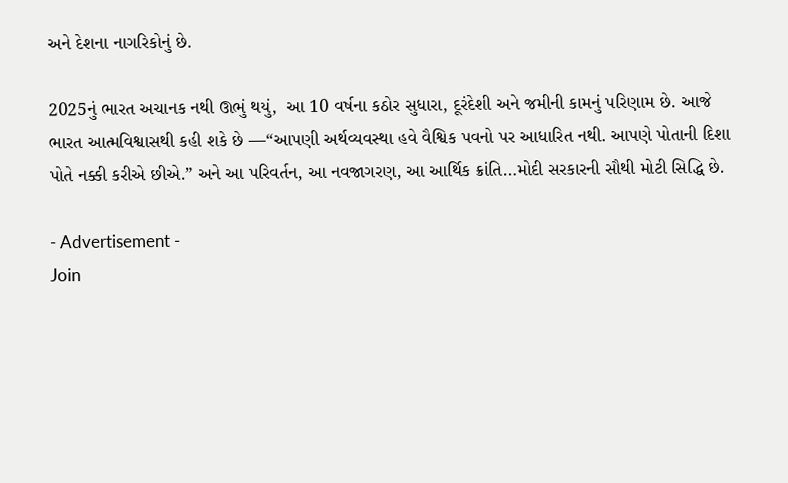અને દેશના નાગરિકોનું છે.

2025નું ભારત અચાનક નથી ઊભું થયું,  આ 10 વર્ષના કઠોર સુધારા, દૂરંદેશી અને જમીની કામનું પરિણામ છે. આજે ભારત આત્મવિશ્વાસથી કહી શકે છે —“આપણી અર્થવ્યવસ્થા હવે વૈશ્વિક પવનો પર આધારિત નથી. આપણે પોતાની દિશા પોતે નક્કી કરીએ છીએ.” અને આ પરિવર્તન, આ નવજાગરણ, આ આર્થિક ક્રાંતિ…મોદી સરકારની સૌથી મોટી સિદ્ધિ છે.

- Advertisement -
Join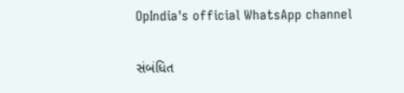OpIndia's official WhatsApp channel

સંબંધિત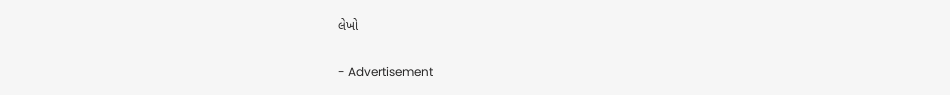લેખો

- Advertisement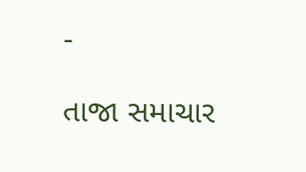-

તાજા સમાચાર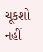ચૂકશો નહીં